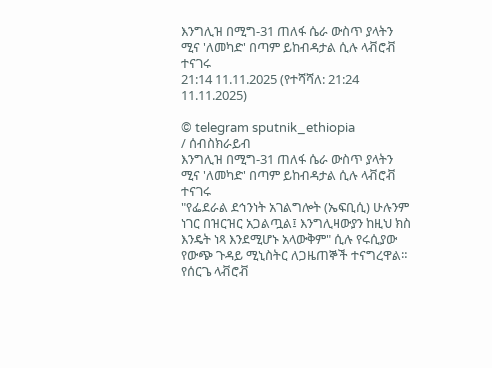እንግሊዝ በሚግ-31 ጠለፋ ሴራ ውስጥ ያላትን ሚና 'ለመካድ' በጣም ይከብዳታል ሲሉ ላቭሮቭ ተናገሩ
21:14 11.11.2025 (የተሻሻለ: 21:24 11.11.2025)

© telegram sputnik_ethiopia
/ ሰብስክራይብ
እንግሊዝ በሚግ-31 ጠለፋ ሴራ ውስጥ ያላትን ሚና 'ለመካድ' በጣም ይከብዳታል ሲሉ ላቭሮቭ ተናገሩ
"የፌደራል ደኅንነት አገልግሎት (ኤፍቢሲ) ሁሉንም ነገር በዝርዝር አጋልጧል፤ እንግሊዛውያን ከዚህ ክስ እንዴት ነጻ እንደሚሆኑ አላውቅም" ሲሉ የሩሲያው የውጭ ጉዳይ ሚኒስትር ለጋዜጠኞች ተናግረዋል።
የሰርጌ ላቭሮቭ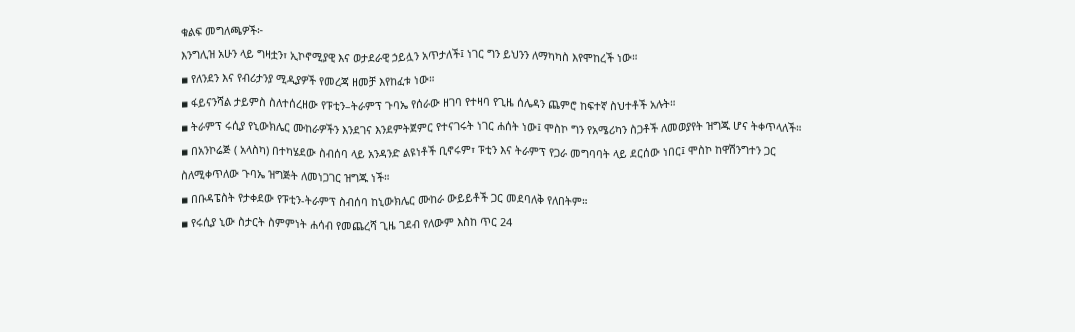ቁልፍ መግለጫዎች፦
እንግሊዝ አሁን ላይ ግዛቷን፣ ኢኮኖሚያዊ እና ወታደራዊ ኃይሏን አጥታለች፤ ነገር ግን ይህንን ለማካካስ እየሞከረች ነው።
▪ የለንደን እና የብሪታንያ ሚዲያዎች የመረጃ ዘመቻ እየከፈቱ ነው።
▪ ፋይናንሻል ታይምስ ስለተሰረዘው የፑቲን–ትራምፕ ጉባኤ የሰራው ዘገባ የተዛባ የጊዜ ሰሌዳን ጨምሮ ከፍተኛ ስህተቶች አሉት።
▪ ትራምፕ ሩሲያ የኒውክሌር ሙከራዎችን እንደገና እንደምትጀምር የተናገሩት ነገር ሐሰት ነው፤ ሞስኮ ግን የአሜሪካን ስጋቶች ለመወያየት ዝግጁ ሆና ትቀጥላለች።
▪ በአንኮሬጅ ( አላስካ) በተካሄደው ስብሰባ ላይ አንዳንድ ልዩነቶች ቢኖሩም፣ ፑቲን እና ትራምፕ የጋራ መግባባት ላይ ደርሰው ነበር፤ ሞስኮ ከዋሽንግተን ጋር ስለሚቀጥለው ጉባኤ ዝግጅት ለመነጋገር ዝግጁ ነች።
▪ በቡዳፔስት የታቀደው የፑቲን-ትራምፕ ስብሰባ ከኒውክሌር ሙከራ ውይይቶች ጋር መደባለቅ የለበትም።
▪ የሩሲያ ኒው ስታርት ስምምነት ሐሳብ የመጨረሻ ጊዜ ገደብ የለውም እስከ ጥር 24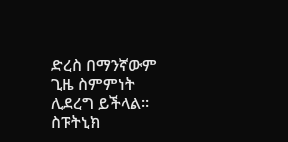ድረስ በማንኛውም ጊዜ ስምምነት ሊደረግ ይችላል።
ስፑትኒክ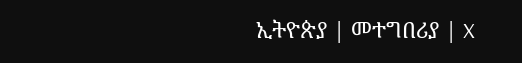ኢትዮጵያ | መተግበሪያ | X